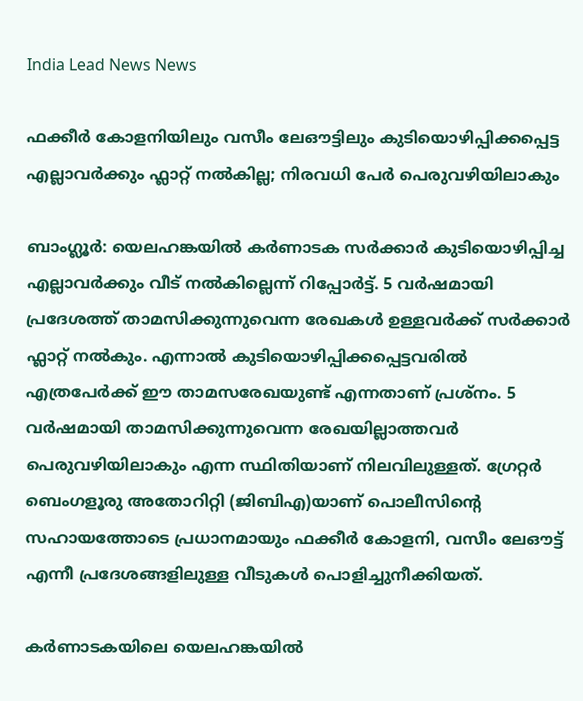India Lead News News

ഫക്കീർ കോളനിയിലും വസീം ലേഔട്ടിലും കുടിയൊഴിപ്പിക്കപ്പെട്ട എല്ലാവർക്കും ഫ്ലാറ്റ് നൽകില്ല; നിരവധി പേർ പെരുവഴിയിലാകും

ബാംഗ്ലൂർ: യെലഹങ്കയിൽ കർണാടക സർക്കാർ കുടിയൊഴിപ്പിച്ച എല്ലാവർക്കും വീട് നൽകില്ലെന്ന് റിപ്പോർട്ട്. 5 വർഷമായി പ്രദേശത്ത് താമസിക്കുന്നുവെന്ന രേഖകൾ ഉള്ളവർക്ക് സർക്കാർ ഫ്ലാറ്റ് നൽകും. എന്നാൽ കുടിയൊഴിപ്പിക്കപ്പെട്ടവരിൽ എത്രപേർക്ക് ഈ താമസരേഖയുണ്ട് എന്നതാണ് പ്രശ്നം. 5 വർഷമായി താമസിക്കുന്നുവെന്ന രേഖയില്ലാത്തവർ പെരുവഴിയിലാകും എന്ന സ്ഥിതിയാണ് നിലവിലുള്ളത്. ഗ്രേറ്റർ ബെംഗളൂരു അതോറിറ്റി (ജിബിഎ)യാണ് പൊലീസിന്റെ സഹായത്തോടെ പ്രധാനമായും ഫക്കീർ കോളനി, വസീം ലേഔട്ട് എന്നീ പ്രദേശങ്ങളിലുള്ള വീടുകൾ പൊളിച്ചുനീക്കിയത്.

കർണാടകയിലെ യെലഹങ്കയിൽ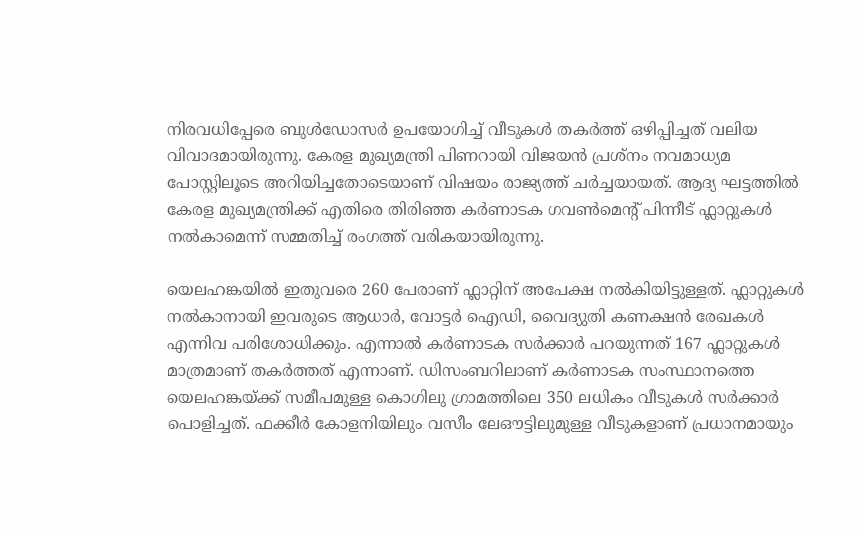നിരവധിപ്പേരെ ബുൾഡോസർ ഉപയോഗിച്ച് വീടുകൾ തകർത്ത് ഒഴിപ്പിച്ചത് വലിയ വിവാദമായിരുന്നു. കേരള മുഖ്യമന്ത്രി പിണറായി വിജയൻ പ്രശ്നം നവമാധ്യമ പോസ്റ്റിലൂടെ അറിയിച്ചതോടെയാണ് വിഷയം രാജ്യത്ത് ചർച്ചയായത്. ആദ്യ ഘട്ടത്തിൽ കേരള മുഖ്യമന്ത്രിക്ക് എതിരെ തിരിഞ്ഞ കർണാടക ഗവൺമെന്റ് പിന്നീട് ഫ്ലാറ്റുകൾ നൽകാമെന്ന് സമ്മതിച്ച് രംഗത്ത് വരികയായിരുന്നു.

യെലഹങ്കയിൽ ഇതുവരെ 260 പേരാണ് ഫ്ലാറ്റിന് അപേക്ഷ നൽകിയിട്ടുള്ളത്. ഫ്ലാറ്റുകൾ നൽകാനായി ഇവരുടെ ആധാർ, വോട്ടർ ഐഡി, വൈദ്യുതി കണക്ഷൻ രേഖകൾ എന്നിവ പരിശോധിക്കും. എന്നാൽ കർണാടക സർക്കാ‍ർ പറയുന്നത് 167 ഫ്ലാറ്റുകൾ മാത്രമാണ് തകർത്തത് എന്നാണ്. ഡിസംബറിലാണ് കർണാടക സംസ്ഥാനത്തെ യെലഹങ്കയ്ക്ക് സമീപമുള്ള കൊഗിലു ഗ്രാമത്തിലെ 350 ലധികം വീടുകൾ സർക്കാർ പൊളിച്ചത്. ഫക്കീർ കോളനിയിലും വസീം ലേഔട്ടിലുമുള്ള വീടുകളാണ് പ്രധാനമായും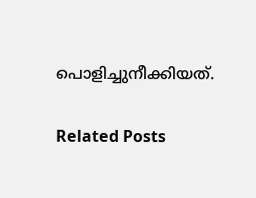പൊളിച്ചുനീക്കിയത്.

Related Posts